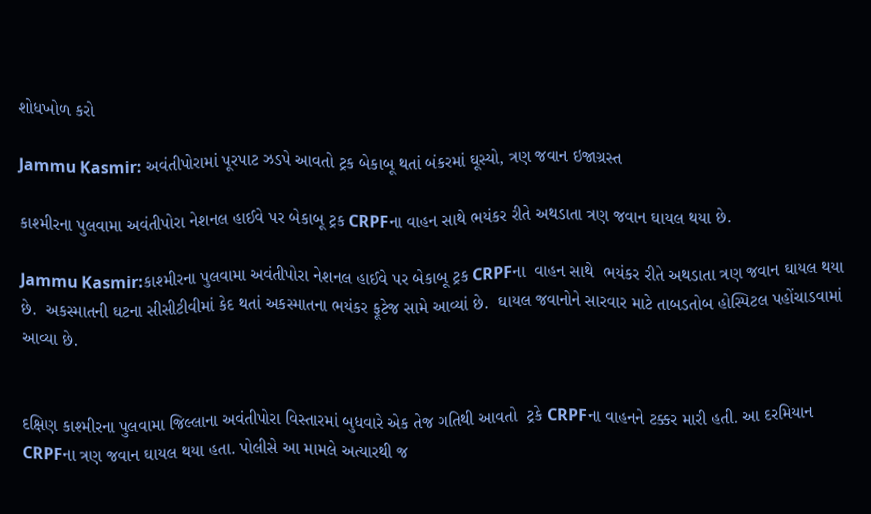શોધખોળ કરો

Jammu Kasmir: અવંતીપોરામાં પૂરપાટ ઝડપે આવતો ટ્રક બેકાબૂ થતાં બંકરમાં ઘૂસ્યો, ત્રણ જવાન ઇજાગ્રસ્ત

કાશ્મીરના પુલવામા અવંતીપોરા નેશનલ હાઈવે પર બેકાબૂ ટ્રક CRPFના વાહન સાથે ભયંકર રીતે અથડાતા ત્રણ જવાન ઘાયલ થયા છે.

Jammu Kasmir:કાશ્મીરના પુલવામા અવંતીપોરા નેશનલ હાઈવે પર બેકાબૂ ટ્રક CRPFના  વાહન સાથે  ભયંકર રીતે અથડાતા ત્રણ જવાન ઘાયલ થયા છે.  અકસ્માતની ઘટના સીસીટીવીમાં કેદ થતાં અકસ્માતના ભયંકર ફૂટેજ સામે આવ્યાં છે.  ઘાયલ જવાનોને સારવાર માટે તાબડતોબ હોસ્પિટલ પહોંચાડવામાં આવ્યા છે.


દક્ષિણ કાશ્મીરના પુલવામા જિલ્લાના અવંતીપોરા વિસ્તારમાં બુધવારે એક તેજ ગતિથી આવતો  ટ્રકે CRPFના વાહનને ટક્કર મારી હતી. આ દરમિયાન CRPFના ત્રણ જવાન ઘાયલ થયા હતા. પોલીસે આ મામલે અત્યારથી જ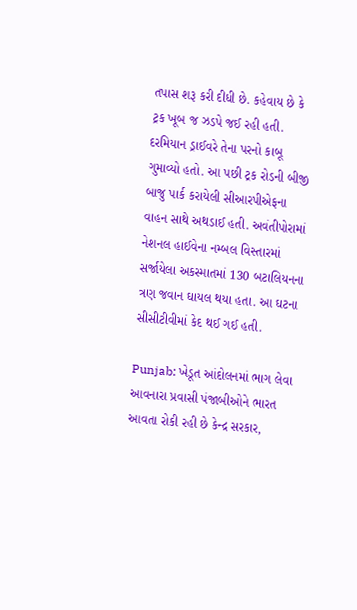તપાસ શરૂ કરી દીધી છે. કહેવાય છે કે ટ્રક ખૂબ જ ઝડપે જઈ રહી હતી. દરમિયાન ડ્રાઈવરે તેના પરનો કાબૂ ગુમાવ્યો હતો. આ પછી ટ્રક રોડની બીજી બાજુ પાર્ક કરાયેલી સીઆરપીએફના વાહન સાથે અથડાઈ હતી. અવંતીપોરામાં નેશનલ હાઈવેના નમ્બલ વિસ્તારમાં સર્જાયેલા અકસ્માતમાં 130 બટાલિયનના ત્રણ જવાન ઘાયલ થયા હતા. આ ઘટના સીસીટીવીમાં કેદ થઈ ગઈ હતી.

Punjab: ખેડૂત આંદોલનમાં ભાગ લેવા આવનારા પ્રવાસી પંજાબીઓને ભારત આવતા રોકી રહી છે કેન્દ્ર સરકાર,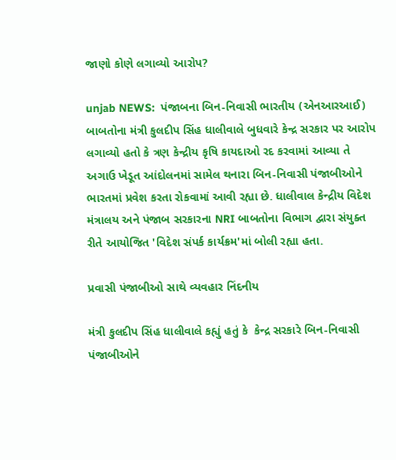જાણો કોણે લગાવ્યો આરોપ?

unjab NEWS:  પંજાબના બિન-નિવાસી ભારતીય (એનઆરઆઈ) બાબતોના મંત્રી કુલદીપ સિંહ ધાલીવાલે બુધવારે કેન્દ્ર સરકાર પર આરોપ લગાવ્યો હતો કે ત્રણ કેન્દ્રીય કૃષિ કાયદાઓ રદ કરવામાં આવ્યા તે અગાઉ ખેડૂત આંદોલનમાં સામેલ થનારા બિન-નિવાસી પંજાબીઓને ભારતમાં પ્રવેશ કરતા રોકવામાં આવી રહ્યા છે. ધાલીવાલ કેન્દ્રીય વિદેશ મંત્રાલય અને પંજાબ સરકારના NRI બાબતોના વિભાગ દ્વારા સંયુક્ત રીતે આયોજિત 'વિદેશ સંપર્ક કાર્યક્રમ'માં બોલી રહ્યા હતા.

પ્રવાસી પંજાબીઓ સાથે વ્યવહાર નિંદનીય

મંત્રી કુલદીપ સિંહ ધાલીવાલે કહ્યું હતું કે  કેન્દ્ર સરકારે બિન-નિવાસી પંજાબીઓને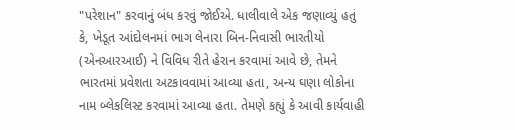"પરેશાન" કરવાનું બંધ કરવું જોઈએ. ધાલીવાલે એક જણાવ્યું હતું કે, ખેડૂત આંદોલનમાં ભાગ લેનારા બિન-નિવાસી ભારતીયો (એનઆરઆઈ) ને વિવિધ રીતે હેરાન કરવામાં આવે છે, તેમને ભારતમાં પ્રવેશતા અટકાવવામાં આવ્યા હતા, અન્ય ઘણા લોકોના નામ બ્લેકલિસ્ટ કરવામાં આવ્યા હતા. તેમણે કહ્યું કે આવી કાર્યવાહી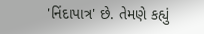'નિંદાપાત્ર' છે. તેમણે કહ્યું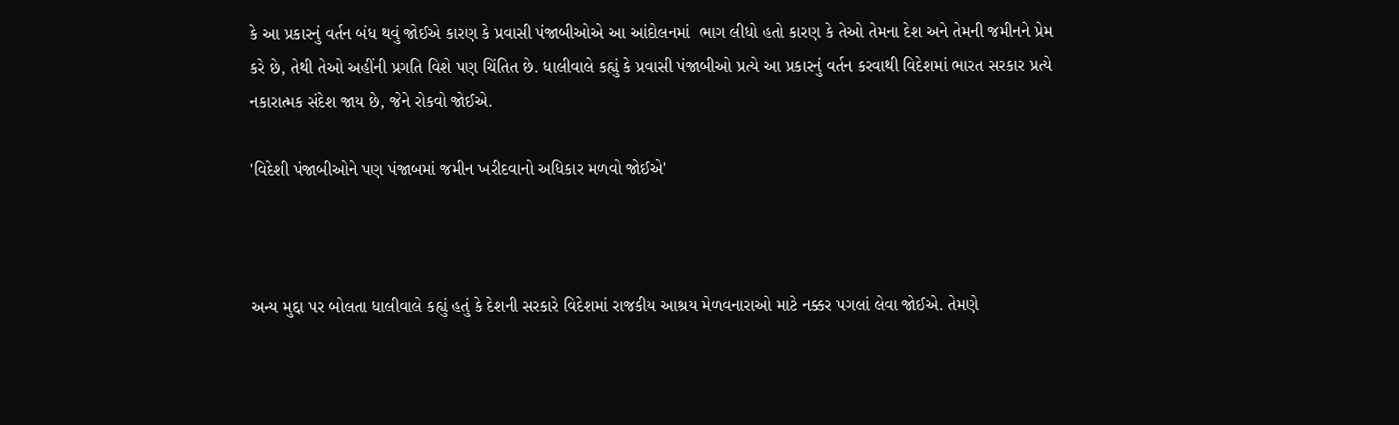કે આ પ્રકારનું વર્તન બંધ થવું જોઈએ કારણ કે પ્રવાસી પંજાબીઓએ આ આંદોલનમાં  ભાગ લીધો હતો કારણ કે તેઓ તેમના દેશ અને તેમની જમીનને પ્રેમ કરે છે, તેથી તેઓ અહીંની પ્રગતિ વિશે પણ ચિંતિત છે. ધાલીવાલે કહ્યું કે પ્રવાસી પંજાબીઓ પ્રત્યે આ પ્રકારનું વર્તન કરવાથી વિદેશમાં ભારત સરકાર પ્રત્યે નકારાત્મક સંદેશ જાય છે, જેને રોકવો જોઈએ.

'વિદેશી પંજાબીઓને પણ પંજાબમાં જમીન ખરીદવાનો અધિકાર મળવો જોઈએ'



અન્ય મુદ્દા પર બોલતા ધાલીવાલે કહ્યું હતું કે દેશની સરકારે વિદેશમાં રાજકીય આશ્રય મેળવનારાઓ માટે નક્કર પગલાં લેવા જોઈએ. તેમણે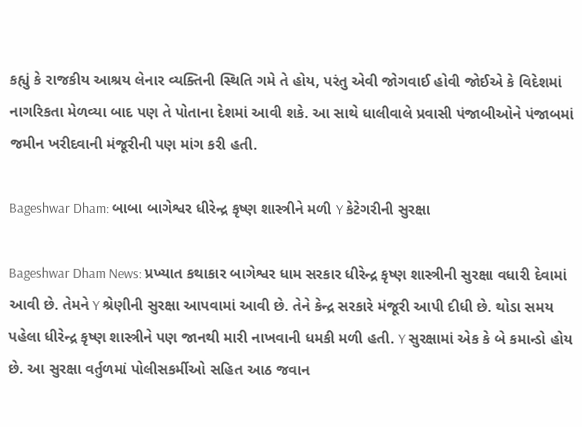કહ્યું કે રાજકીય આશ્રય લેનાર વ્યક્તિની સ્થિતિ ગમે તે હોય, પરંતુ એવી જોગવાઈ હોવી જોઈએ કે વિદેશમાં નાગરિકતા મેળવ્યા બાદ પણ તે પોતાના દેશમાં આવી શકે. આ સાથે ધાલીવાલે પ્રવાસી પંજાબીઓને પંજાબમાં જમીન ખરીદવાની મંજૂરીની પણ માંગ કરી હતી.

Bageshwar Dham: બાબા બાગેશ્વર ધીરેન્દ્ર કૃષ્ણ શાસ્ત્રીને મળી Y કેટેગરીની સુરક્ષા

Bageshwar Dham News: પ્રખ્યાત કથાકાર બાગેશ્વર ધામ સરકાર ધીરેન્દ્ર કૃષ્ણ શાસ્ત્રીની સુરક્ષા વધારી દેવામાં આવી છે. તેમને Y શ્રેણીની સુરક્ષા આપવામાં આવી છે. તેને કેન્દ્ર સરકારે મંજૂરી આપી દીધી છે. થોડા સમય પહેલા ધીરેન્દ્ર કૃષ્ણ શાસ્ત્રીને પણ જાનથી મારી નાખવાની ધમકી મળી હતી. Y સુરક્ષામાં એક કે બે કમાન્ડો હોય છે. આ સુરક્ષા વર્તુળમાં પોલીસકર્મીઓ સહિત આઠ જવાન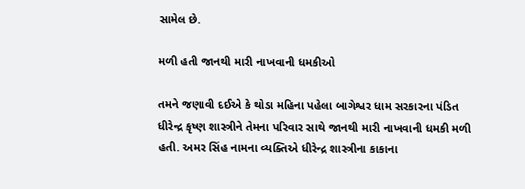સામેલ છે.

મળી હતી જાનથી મારી નાખવાની ધમકીઓ

તમને જણાવી દઈએ કે થોડા મહિના પહેલા બાગેશ્વર ધામ સરકારના પંડિત ધીરેન્દ્ર કૃષ્ણ શાસ્ત્રીને તેમના પરિવાર સાથે જાનથી મારી નાખવાની ધમકી મળી હતી. અમર સિંહ નામના વ્યક્તિએ ધીરેન્દ્ર શાસ્ત્રીના કાકાના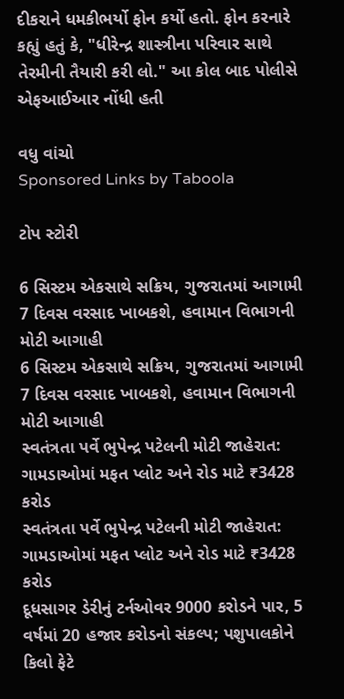દીકરાને ધમકીભર્યો ફોન કર્યો હતો. ફોન કરનારે કહ્યું હતું કે, "ધીરેન્દ્ર શાસ્ત્રીના પરિવાર સાથે તેરમીની તૈયારી કરી લો." આ કોલ બાદ પોલીસે એફઆઈઆર નોંધી હતી

વધુ વાંચો
Sponsored Links by Taboola

ટોપ સ્ટોરી

6 સિસ્ટમ એકસાથે સક્રિય, ગુજરાતમાં આગામી 7 દિવસ વરસાદ ખાબકશે, હવામાન વિભાગની મોટી આગાહી
6 સિસ્ટમ એકસાથે સક્રિય, ગુજરાતમાં આગામી 7 દિવસ વરસાદ ખાબકશે, હવામાન વિભાગની મોટી આગાહી
સ્વતંત્રતા પર્વે ભુપેન્દ્ર પટેલની મોટી જાહેરાત: ગામડાઓમાં મફત પ્લોટ અને રોડ માટે ₹3428 કરોડ
સ્વતંત્રતા પર્વે ભુપેન્દ્ર પટેલની મોટી જાહેરાત: ગામડાઓમાં મફત પ્લોટ અને રોડ માટે ₹3428 કરોડ
દૂધસાગર ડેરીનું ટર્નઓવર 9000 કરોડને પાર, 5 વર્ષમાં 20 હજાર કરોડનો સંકલ્પ; પશુપાલકોને કિલો ફેટે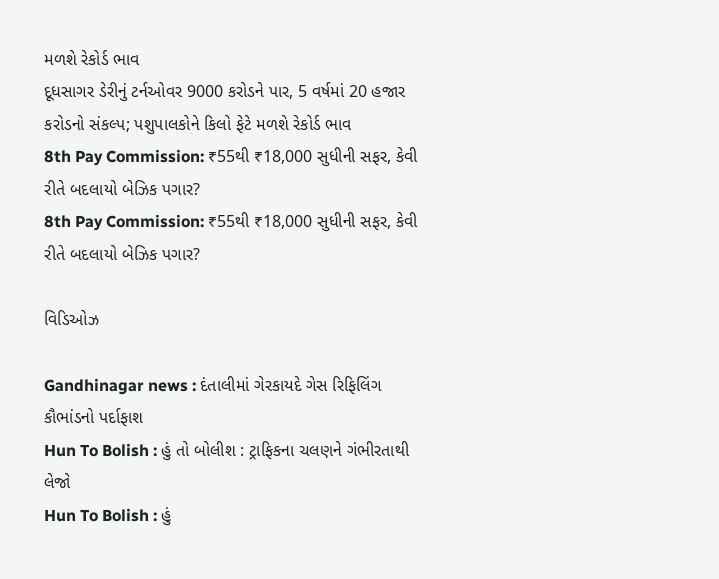મળશે રેકોર્ડ ભાવ
દૂધસાગર ડેરીનું ટર્નઓવર 9000 કરોડને પાર, 5 વર્ષમાં 20 હજાર કરોડનો સંકલ્પ; પશુપાલકોને કિલો ફેટે મળશે રેકોર્ડ ભાવ
8th Pay Commission: ₹55થી ₹18,000 સુધીની સફર, કેવી રીતે બદલાયો બેઝિક પગાર?
8th Pay Commission: ₹55થી ₹18,000 સુધીની સફર, કેવી રીતે બદલાયો બેઝિક પગાર?

વિડિઓઝ

Gandhinagar news : દંતાલીમાં ગેરકાયદે ગેસ રિફિલિંગ કૌભાંડનો પર્દાફાશ
Hun To Bolish : હું તો બોલીશ : ટ્રાફિકના ચલણને ગંભીરતાથી લેજો
Hun To Bolish : હું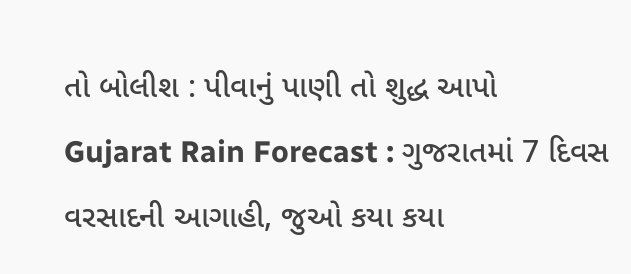તો બોલીશ : પીવાનું પાણી તો શુદ્ધ આપો
Gujarat Rain Forecast : ગુજરાતમાં 7 દિવસ વરસાદની આગાહી, જુઓ કયા કયા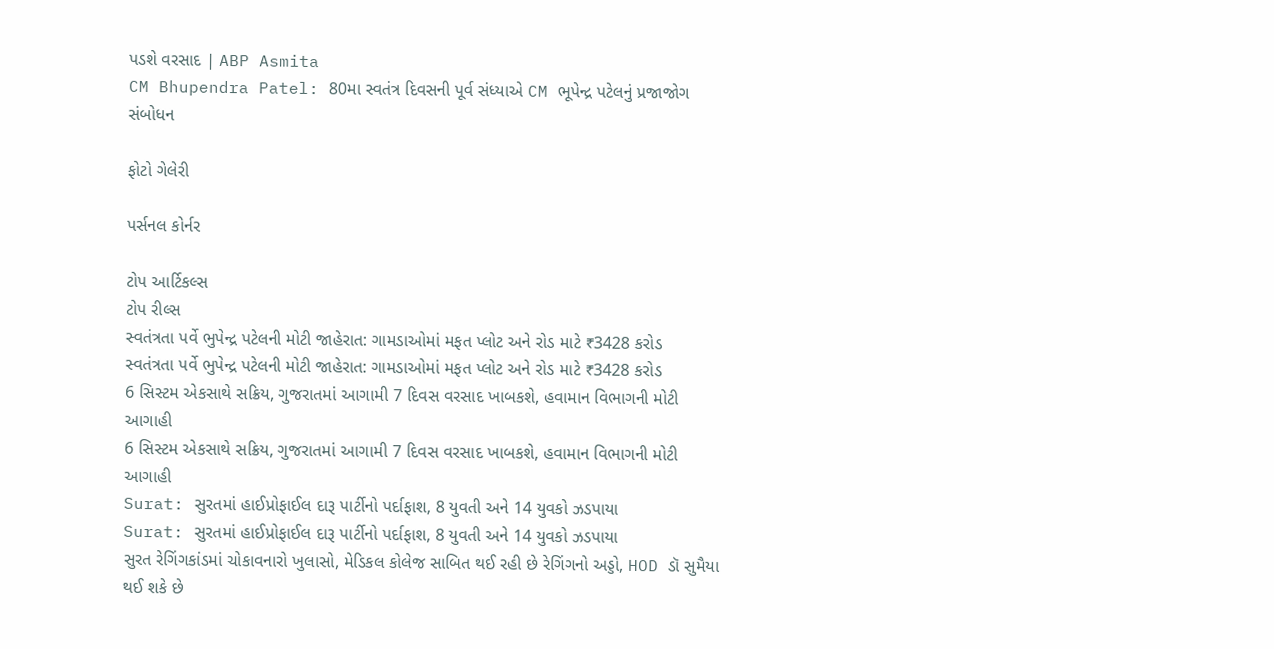પડશે વરસાદ | ABP Asmita
CM Bhupendra Patel: 80મા સ્વતંત્ર દિવસની પૂર્વ સંધ્યાએ CM ભૂપેન્દ્ર પટેલનું પ્રજાજોગ સંબોધન

ફોટો ગેલેરી

પર્સનલ કોર્નર

ટોપ આર્ટિકલ્સ
ટોપ રીલ્સ
સ્વતંત્રતા પર્વે ભુપેન્દ્ર પટેલની મોટી જાહેરાત: ગામડાઓમાં મફત પ્લોટ અને રોડ માટે ₹3428 કરોડ
સ્વતંત્રતા પર્વે ભુપેન્દ્ર પટેલની મોટી જાહેરાત: ગામડાઓમાં મફત પ્લોટ અને રોડ માટે ₹3428 કરોડ
6 સિસ્ટમ એકસાથે સક્રિય, ગુજરાતમાં આગામી 7 દિવસ વરસાદ ખાબકશે, હવામાન વિભાગની મોટી આગાહી
6 સિસ્ટમ એકસાથે સક્રિય, ગુજરાતમાં આગામી 7 દિવસ વરસાદ ખાબકશે, હવામાન વિભાગની મોટી આગાહી
Surat: સુરતમાં હાઈપ્રોફાઈલ દારૂ પાર્ટીનો પર્દાફાશ, 8 યુવતી અને 14 યુવકો ઝડપાયા
Surat: સુરતમાં હાઈપ્રોફાઈલ દારૂ પાર્ટીનો પર્દાફાશ, 8 યુવતી અને 14 યુવકો ઝડપાયા
સુરત રેગિંગકાંડમાં ચોકાવનારો ખુલાસો, મેડિકલ કોલેજ સાબિત થઈ રહી છે રેગિંગનો અડ્ડો, HOD ડૉ સુમૈયા થઈ શકે છે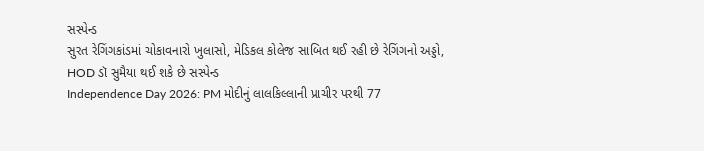સસ્પેન્ડ
સુરત રેગિંગકાંડમાં ચોકાવનારો ખુલાસો, મેડિકલ કોલેજ સાબિત થઈ રહી છે રેગિંગનો અડ્ડો, HOD ડૉ સુમૈયા થઈ શકે છે સસ્પેન્ડ
Independence Day 2026: PM મોદીનું લાલકિલ્લાની પ્રાચીર પરથી 77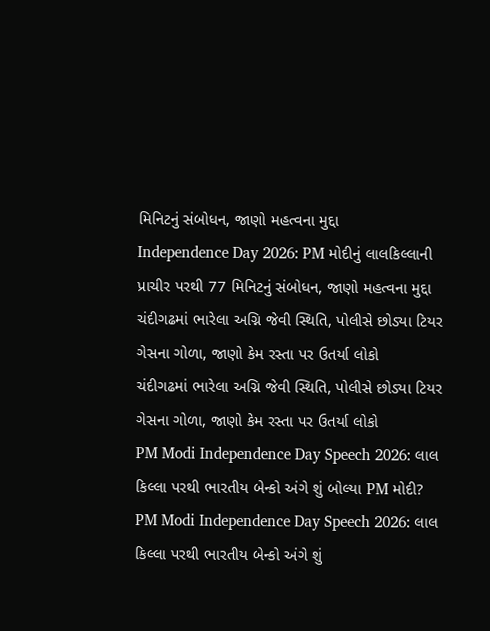મિનિટનું સંબોધન, જાણો મહત્વના મુદ્દા
Independence Day 2026: PM મોદીનું લાલકિલ્લાની પ્રાચીર પરથી 77 મિનિટનું સંબોધન, જાણો મહત્વના મુદ્દા
ચંદીગઢમાં ભારેલા અગ્નિ જેવી સ્થિતિ, પોલીસે છોડ્યા ટિયર ગેસના ગોળા, જાણો કેમ રસ્તા પર ઉતર્યા લોકો
ચંદીગઢમાં ભારેલા અગ્નિ જેવી સ્થિતિ, પોલીસે છોડ્યા ટિયર ગેસના ગોળા, જાણો કેમ રસ્તા પર ઉતર્યા લોકો
PM Modi Independence Day Speech 2026: લાલ કિલ્લા પરથી ભારતીય બેન્કો અંગે શું બોલ્યા PM મોદી?
PM Modi Independence Day Speech 2026: લાલ કિલ્લા પરથી ભારતીય બેન્કો અંગે શું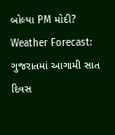બોલ્યા PM મોદી?
Weather Forecast: ગુજરાતમાં આગામી સાત દિવસ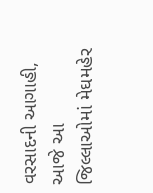વરસાદની આગાહી, આજે આ જિલ્લાઓમાં મેઘમહેર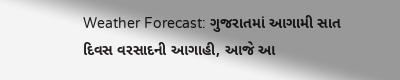Weather Forecast: ગુજરાતમાં આગામી સાત દિવસ વરસાદની આગાહી, આજે આ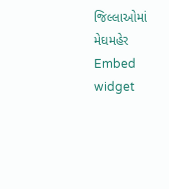જિલ્લાઓમાં મેઘમહેર
Embed widget